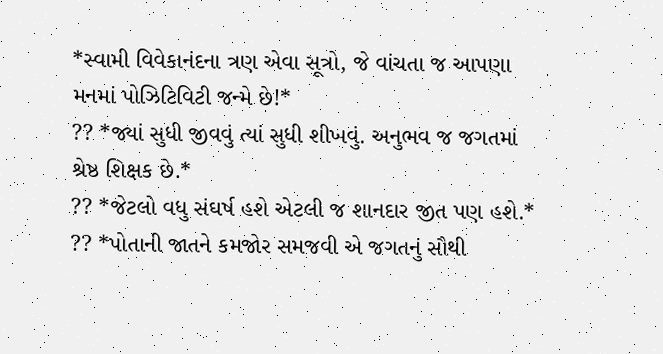*સ્વામી વિવેકાનંદના ત્રણ એવા સૂત્રો, જે વાંચતા જ આપણા મનમાં પોઝિટિવિટી જન્મે છે!*
?? *જ્યાં સુધી જીવવું ત્યાં સુધી શીખવું. અનુભવ જ જગતમાં શ્રેષ્ઠ શિક્ષક છે.*
?? *જેટલો વધુ સંઘર્ષ હશે એટલી જ શાનદાર જીત પણ હશે.*
?? *પોતાની જાતને કમજોર સમજવી એ જગતનું સૌથી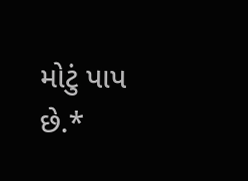મોટું પાપ છે.*